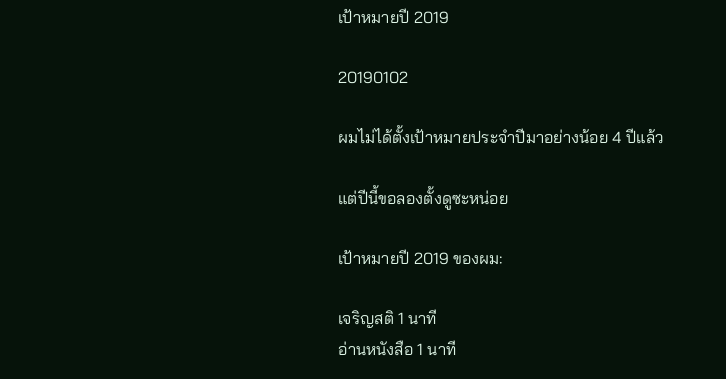เป้าหมายปี 2019

20190102

ผมไม่ได้ตั้งเป้าหมายประจำปีมาอย่างน้อย 4 ปีแล้ว

แต่ปีนี้ขอลองตั้งดูซะหน่อย

เป้าหมายปี 2019 ของผม:

เจริญสติ 1 นาที
อ่านหนังสือ 1 นาที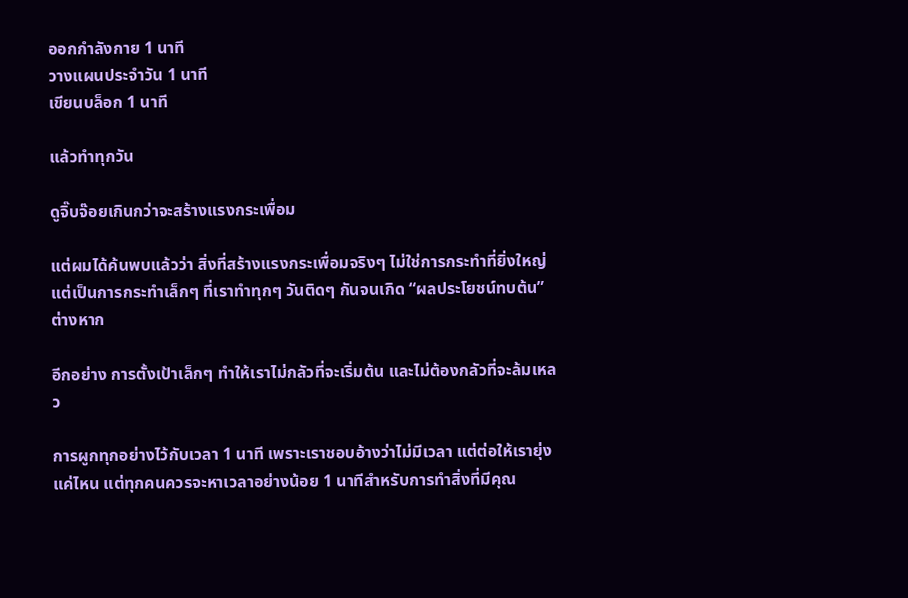ออกกำลังกาย 1 นาที
วางแผนประจำวัน 1 นาที
เขียนบล็อก 1 นาที

แล้วทำทุกวัน

ดูจิ๊บจ๊อยเกินกว่าจะสร้างแรงกระเพื่อม

แต่ผมได้ค้นพบแล้วว่า สิ่งที่สร้างแรงกระเพื่อมจริงๆ ไม่ใช่การกระทำที่ยิ่งใหญ่ แต่เป็นการกระทำเล็กๆ ที่เราทำทุกๆ วันติดๆ กันจนเกิด “ผลประโยชน์ทบต้น” ต่างหาก

อีกอย่าง การตั้งเป้าเล็กๆ ทำให้เราไม่กลัวที่จะเริ่มต้น และไม่ต้องกลัวที่จะล้มเหลว

การผูกทุกอย่างไว้กับเวลา 1 นาที เพราะเราชอบอ้างว่าไม่มีเวลา แต่ต่อให้เรายุ่งแค่ไหน แต่ทุกคนควรจะหาเวลาอย่างน้อย 1 นาทีสำหรับการทำสิ่งที่มีคุณ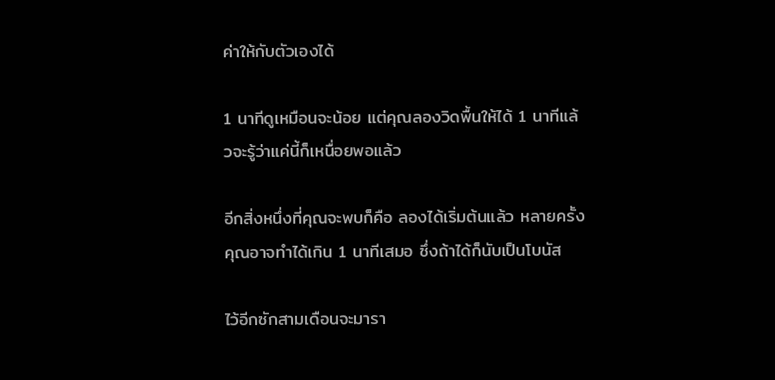ค่าให้กับตัวเองได้

1 นาทีดูเหมือนจะน้อย แต่คุณลองวิดพื้นให้ได้ 1 นาทีแล้วจะรู้ว่าแค่นี้ก็เหนื่อยพอแล้ว

อีกสิ่งหนึ่งที่คุณจะพบก็คือ ลองได้เริ่มต้นแล้ว หลายครั้งคุณอาจทำได้เกิน 1 นาทีเสมอ ซึ่งถ้าได้ก็นับเป็นโบนัส

ไว้อีกซักสามเดือนจะมารา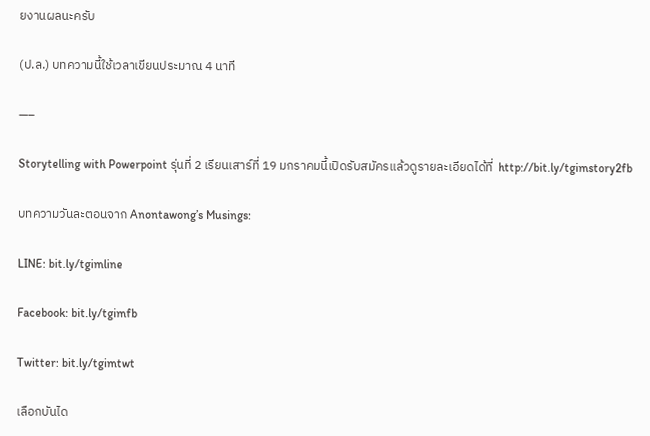ยงานผลนะครับ

(ป.ล.) บทความนี้ใช้เวลาเขียนประมาณ 4 นาที

—–

Storytelling with Powerpoint รุ่นที่ 2 เรียนเสาร์ที่ 19 มกราคมนี้เปิดรับสมัครแล้วดูรายละเอียดได้ที่  http://bit.ly/tgimstory2fb

บทความวันละตอนจาก Anontawong’s Musings:

LINE: bit.ly/tgimline

Facebook: bit.ly/tgimfb

Twitter: bit.ly/tgimtwt

เลือกบันได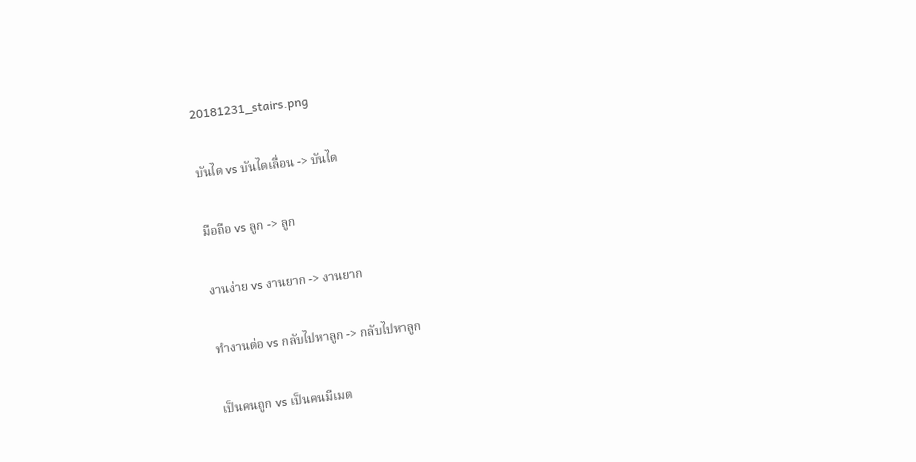20181231_stairs.png

บันได vs บันไดเลื่อน -> บันได

มือถือ vs ลูก -> ลูก

งานง่าย vs งานยาก -> งานยาก

ทำงานต่อ vs กลับไปหาลูก -> กลับไปหาลูก

เป็นคนถูก vs เป็นคนมีเมต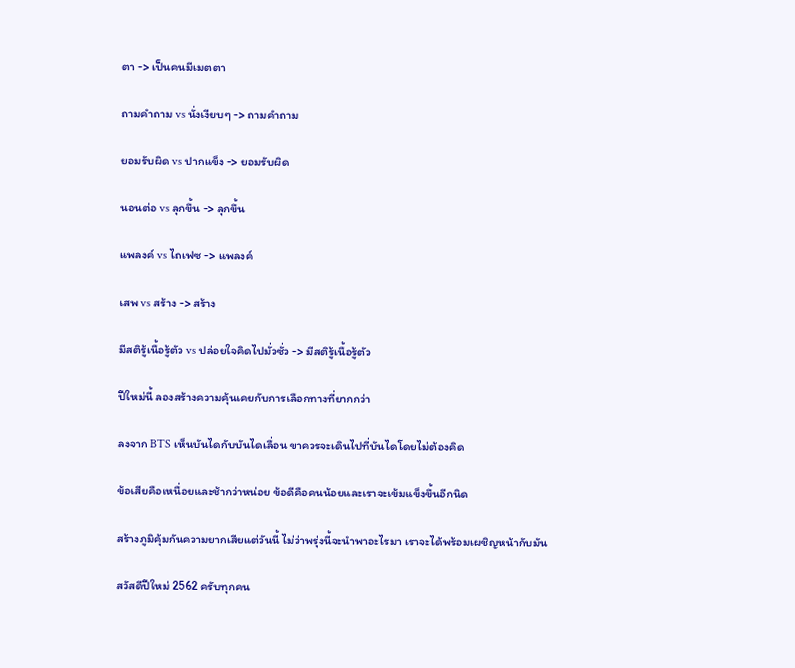ตา -> เป็นคนมีเมตตา

ถามคำถาม vs นั่งเงียบๆ -> ถามคำถาม

ยอมรับผิด vs ปากแข็ง -> ยอมรับผิด

นอนต่อ vs ลุกขึ้น -> ลุกขึ้น

แพลงค์ vs ไถเฟซ -> แพลงค์

เสพ vs สร้าง -> สร้าง

มีสติรู้เนื้อรู้ตัว vs ปล่อยใจคิดไปมั่วซั่ว -> มีสติรู้เนื้อรู้ตัว

ปีใหม่นี้ ลองสร้างความคุ้นเคยกับการเลือกทางที่ยากกว่า

ลงจาก BTS เห็นบันไดกับบันไดเลื่อน ขาควรจะเดินไปที่บันไดโดยไม่ต้องคิด

ข้อเสียคือเหนื่อยและช้ากว่าหน่อย ข้อดีคือคนน้อยและเราจะเข้มแข็งขึ้นอีกนิด

สร้างภูมิคุ้มกันความยากเสียแต่วันนี้ ไม่ว่าพรุ่งนี้จะนำพาอะไรมา เราจะได้พร้อมเผชิญหน้ากับมัน

สวัสดีปีใหม่ 2562 ครับทุกคน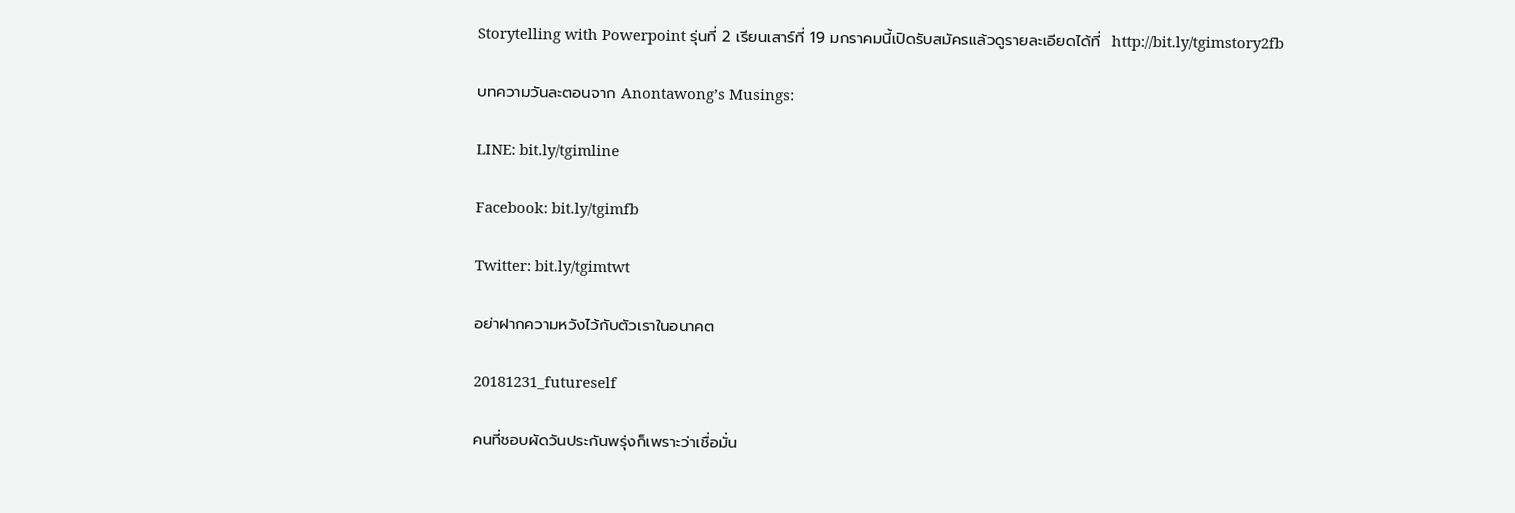Storytelling with Powerpoint รุ่นที่ 2 เรียนเสาร์ที่ 19 มกราคมนี้เปิดรับสมัครแล้วดูรายละเอียดได้ที่  http://bit.ly/tgimstory2fb

บทความวันละตอนจาก Anontawong’s Musings:

LINE: bit.ly/tgimline

Facebook: bit.ly/tgimfb

Twitter: bit.ly/tgimtwt

อย่าฝากความหวังไว้กับตัวเราในอนาคต

20181231_futureself

คนที่ชอบผัดวันประกันพรุ่งก็เพราะว่าเชื่อมั่น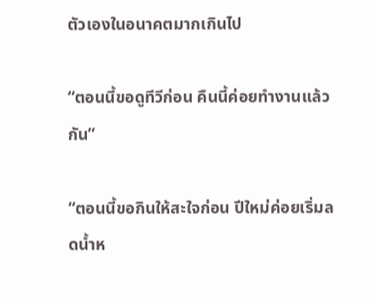ตัวเองในอนาคตมากเกินไป

“ตอนนี้ขอดูทีวีก่อน คืนนี้ค่อยทำงานแล้วกัน”

“ตอนนี้ขอกินให้สะใจก่อน ปีใหม่ค่อยเริ่มลดน้ำห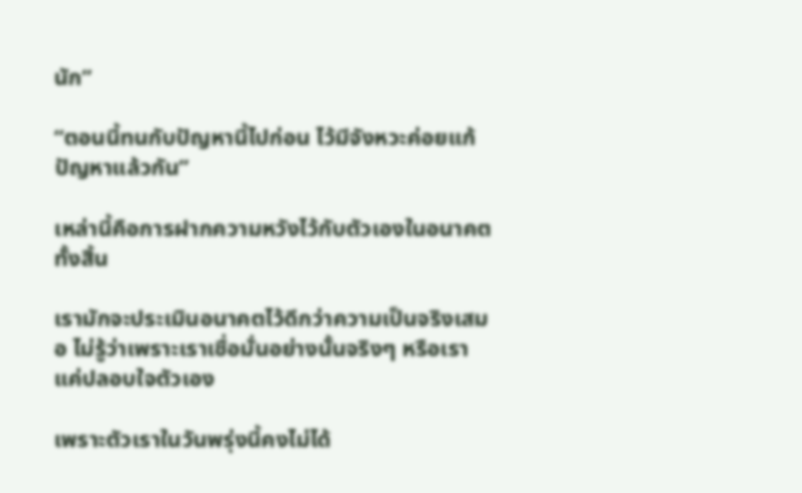นัก”

“ตอนนี้ทนกับปัญหานี้ไปก่อน ไว้มีจังหวะค่อยแก้ปัญหาแล้วกัน”

เหล่านี้คือการฝากความหวังไว้กับตัวเองในอนาคตทั้งสิ้น

เรามักจะประเมินอนาคตไว้ดีกว่าความเป็นจริงเสมอ ไม่รู้ว่าเพราะเราเชื่อมั่นอย่างนั้นจริงๆ หรือเราแค่ปลอบใจตัวเอง

เพราะตัวเราในวันพรุ่งนี้คงไม่ได้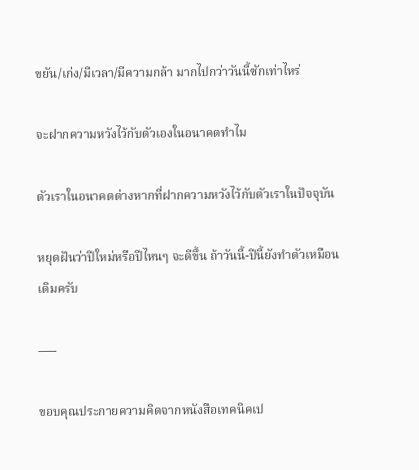ขยัน/เก่ง/มีเวลา/มีความกล้า มากไปกว่าวันนี้ซักเท่าไหร่

จะฝากความหวังไว้กับตัวเองในอนาคตทำไม

ตัวเราในอนาคตต่างหากที่ฝากความหวังไว้กับตัวเราในปัจจุบัน

หยุดฝันว่าปีใหม่หรือปีไหนๆ จะดีขึ้น ถ้าวันนี้-ปีนี้ยังทำตัวเหมือนเดิมครับ

—–

ขอบคุณประกายความคิดจากหนังสือเทคนิคเป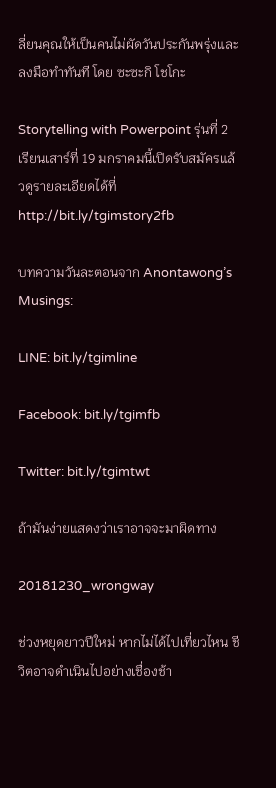ลี่ยนคุณให้เป็นคนไม่ผัดวันประกันพรุ่งและลงมือทำทันที โดย ซะซะกิ โชโกะ

Storytelling with Powerpoint รุ่นที่ 2 เรียนเสาร์ที่ 19 มกราคมนี้เปิดรับสมัครแล้วดูรายละเอียดได้ที่  http://bit.ly/tgimstory2fb

บทความวันละตอนจาก Anontawong’s Musings:

LINE: bit.ly/tgimline

Facebook: bit.ly/tgimfb

Twitter: bit.ly/tgimtwt

ถ้ามันง่ายแสดงว่าเราอาจจะมาผิดทาง

20181230_wrongway

ช่วงหยุดยาวปีใหม่ หากไม่ได้ไปเที่ยวไหน ชีวิตอาจดำเนินไปอย่างเชื่องช้า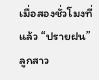เมื่อสองชั่วโมงที่แล้ว “ปรายฝน” ลูกสาว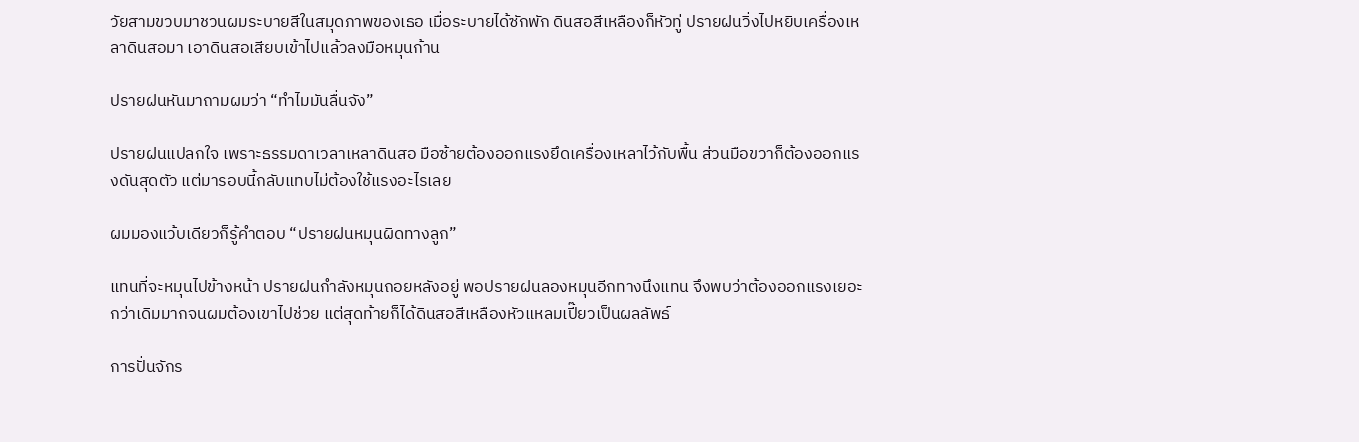วัยสามขวบมาชวนผมระบายสีในสมุดภาพของเธอ เมื่อระบายได้ซักพัก ดินสอสีเหลืองก็หัวทู่ ปรายฝนวิ่งไปหยิบเครื่องเหลาดินสอมา เอาดินสอเสียบเข้าไปแล้วลงมือหมุนก้าน

ปรายฝนหันมาถามผมว่า “ทำไมมันลื่นจัง”

ปรายฝนแปลกใจ เพราะธรรมดาเวลาเหลาดินสอ มือซ้ายต้องออกแรงยึดเครื่องเหลาไว้กับพื้น ส่วนมือขวาก็ต้องออกแรงดันสุดตัว แต่มารอบนี้กลับแทบไม่ต้องใช้แรงอะไรเลย

ผมมองแว้บเดียวก็รู้คำตอบ “ปรายฝนหมุนผิดทางลูก”

แทนที่จะหมุนไปข้างหน้า ปรายฝนกำลังหมุนถอยหลังอยู่ พอปรายฝนลองหมุนอีกทางนึงแทน จึงพบว่าต้องออกแรงเยอะกว่าเดิมมากจนผมต้องเขาไปช่วย แต่สุดท้ายก็ได้ดินสอสีเหลืองหัวแหลมเปี๊ยวเป็นผลลัพธ์

การปั่นจักร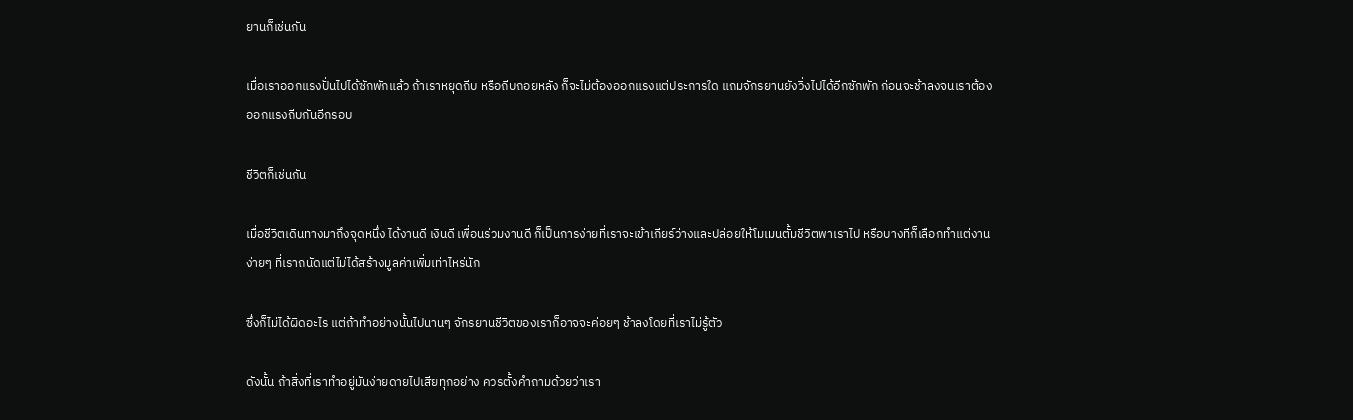ยานก็เช่นกัน

เมื่อเราออกแรงปั่นไปได้ซักพักแล้ว ถ้าเราหยุดถีบ หรือถีบถอยหลัง ก็จะไม่ต้องออกแรงแต่ประการใด แถมจักรยานยังวิ่งไปได้อีกซักพัก ก่อนจะช้าลงจนเราต้องออกแรงถีบกันอีกรอบ

ชีวิตก็เช่นกัน

เมื่อชีวิตเดินทางมาถึงจุดหนึ่ง ได้งานดี เงินดี เพื่อนร่วมงานดี ก็เป็นการง่ายที่เราจะเข้าเกียร์ว่างและปล่อยให้โมเมนตั้มชีวิตพาเราไป หรือบางทีก็เลือกทำแต่งานง่ายๆ ที่เราถนัดแต่ไม่ได้สร้างมูลค่าเพิ่มเท่าไหร่นัก

ซึ่งก็ไม่ได้ผิดอะไร แต่ถ้าทำอย่างนั้นไปนานๆ จักรยานชีวิตของเราก็อาจจะค่อยๆ ช้าลงโดยที่เราไม่รู้ตัว

ดังนั้น ถ้าสิ่งที่เราทำอยู่มันง่ายดายไปเสียทุกอย่าง ควรตั้งคำถามด้วยว่าเรา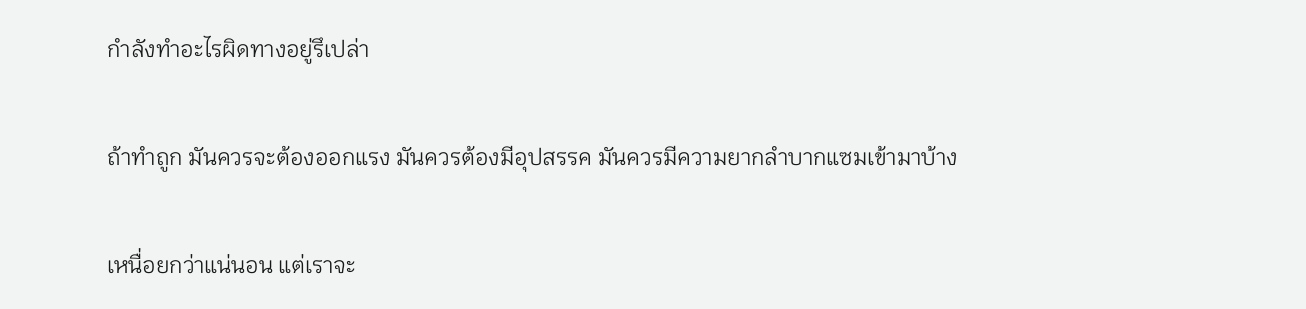กำลังทำอะไรผิดทางอยู่รึเปล่า

ถ้าทำถูก มันควรจะต้องออกแรง มันควรต้องมีอุปสรรค มันควรมีความยากลำบากแซมเข้ามาบ้าง

เหนื่อยกว่าแน่นอน แต่เราจะ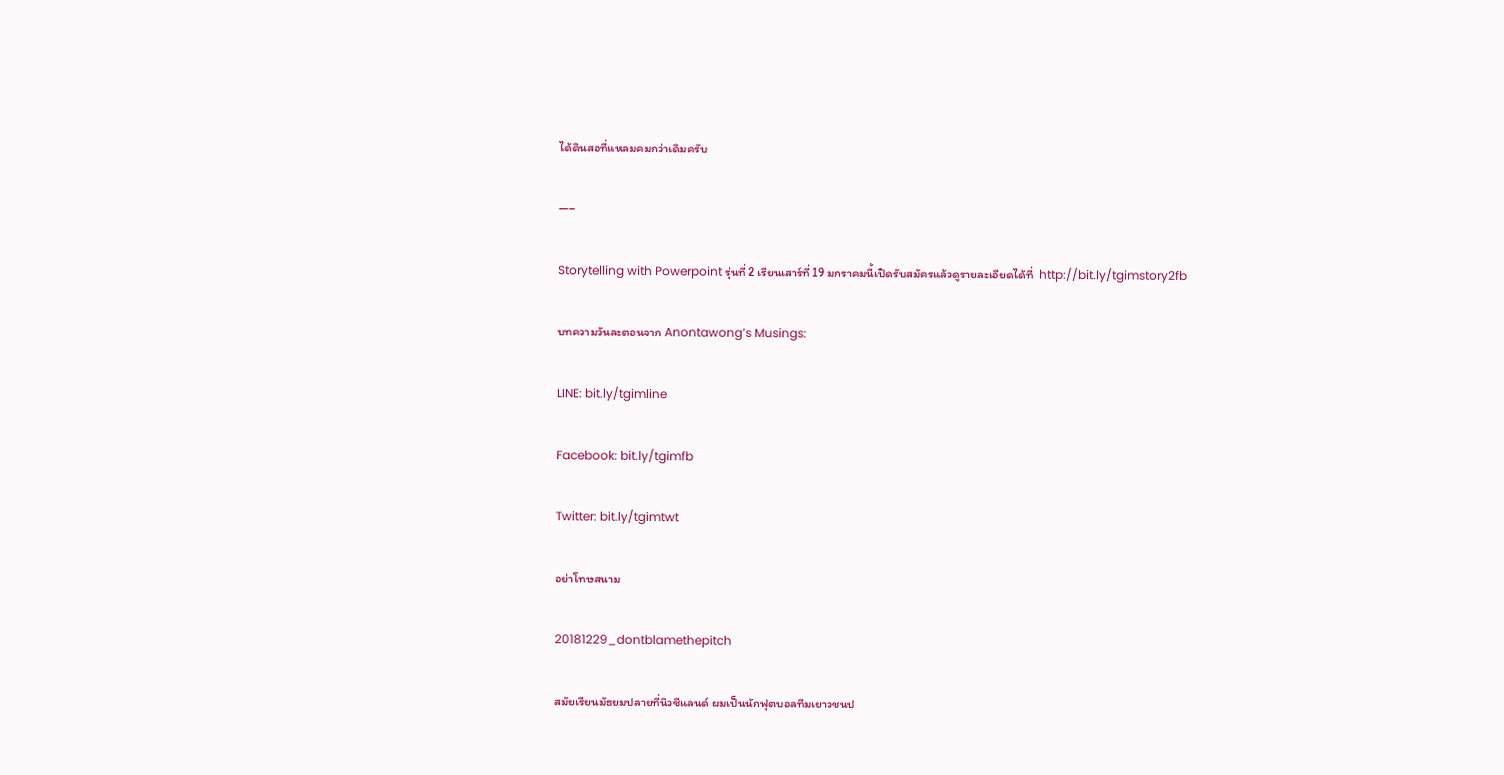ได้ดินสอที่แหลมคมกว่าเดิมครับ

—–

Storytelling with Powerpoint รุ่นที่ 2 เรียนเสาร์ที่ 19 มกราคมนี้เปิดรับสมัครแล้วดูรายละเอียดได้ที่  http://bit.ly/tgimstory2fb

บทความวันละตอนจาก Anontawong’s Musings:

LINE: bit.ly/tgimline

Facebook: bit.ly/tgimfb

Twitter: bit.ly/tgimtwt

อย่าโทษสนาม

20181229_dontblamethepitch

สมัยเรียนมัธยมปลายที่นิวซีแลนด์ ผมเป็นนักฟุตบอลทีมเยาวชนป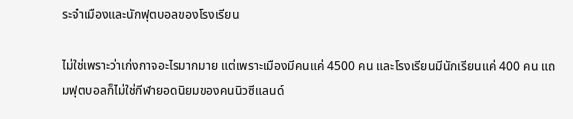ระจำเมืองและนักฟุตบอลของโรงเรียน

ไม่ใช่เพราะว่าเก่งกาจอะไรมากมาย แต่เพราะเมืองมีคนแค่ 4500 คน และโรงเรียนมีนักเรียนแค่ 400 คน แถมฟุตบอลก็ไม่ใช่กีฬายอดนิยมของคนนิวซีแลนด์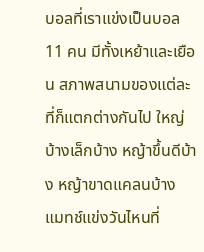บอลที่เราแข่งเป็นบอล 11 คน มีทั้งเหย้าและเยือน สภาพสนามของแต่ละที่ก็แตกต่างกันไป ใหญ่บ้างเล็กบ้าง หญ้าขึ้นดีบ้าง หญ้าขาดแคลนบ้าง แมทช์แข่งวันไหนที่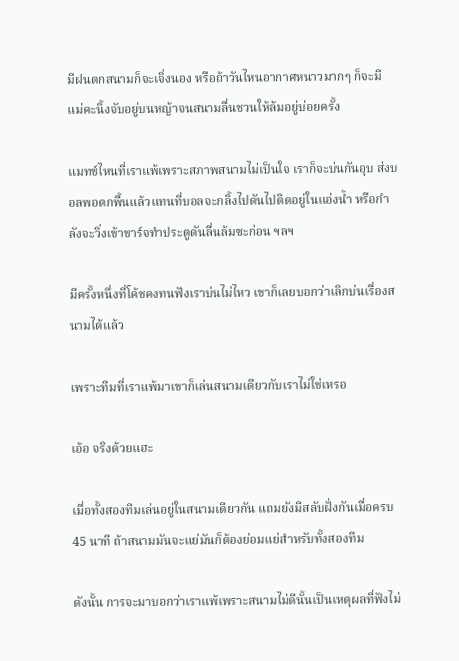มีฝนตกสนามก็จะเจิ่งนอง หรือถ้าวันไหนอากาศหนาวมากๆ ก็จะมีแม่คะนิ้งจับอยู่บนหญ้าจนสนามลื่นชวนให้ล้มอยู่บ่อยครั้ง

แมทช์ไหนที่เราแพ้เพราะสภาพสนามไม่เป็นใจ เราก็จะบ่นกันอุบ ส่งบอลพอตกพื้นแล้วแทนที่บอลจะกลิ้งไปดันไปติดอยู่ในแอ่งน้ำ หรือกำลังจะวิ่งเข้าชาร์จทำประตูดันลื่นล้มซะก่อน ฯลฯ

มีครั้งหนึ่งที่โค้ชคงทนฟังเราบ่นไม่ไหว เขาก็เลยบอกว่าเลิกบ่นเรื่องสนามได้แล้ว

เพราะทีมที่เราแพ้มาเขาก็เล่นสนามเดียวกับเราไม่ใช่เหรอ

เอ้อ จริงด้วยแฮะ

เมื่อทั้งสองทีมเล่นอยู่ในสนามเดียวกัน แถมยังมีสลับฝั่งกันเมื่อครบ 45 นาที ถ้าสนามมันจะแย่มันก็ต้องย่อมแย่สำหรับทั้งสองทีม

ดังนั้น การจะมาบอกว่าเราแพ้เพราะสนามไม่ดีนั้นเป็นเหตุผลที่ฟังไม่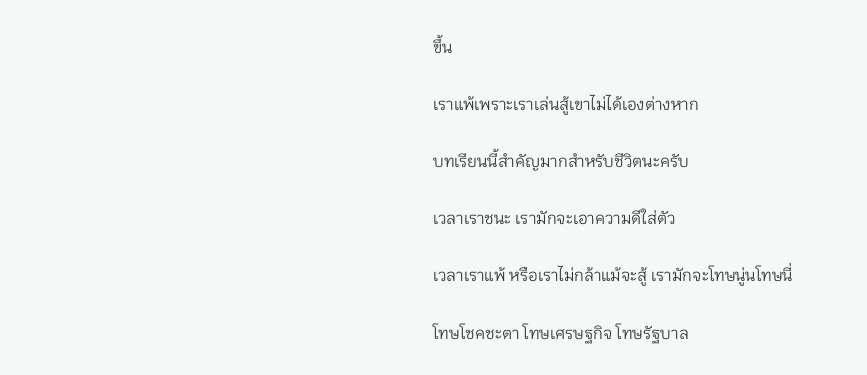ขึ้น

เราแพ้เพราะเราเล่นสู้เขาไม่ได้เองต่างหาก

บทเรียนนี้สำคัญมากสำหรับชีวิตนะครับ

เวลาเราชนะ เรามักจะเอาความดีใส่ตัว

เวลาเราแพ้ หรือเราไม่กล้าแม้จะสู้ เรามักจะโทษนู่นโทษนี่

โทษโชคชะตา โทษเศรษฐกิจ โทษรัฐบาล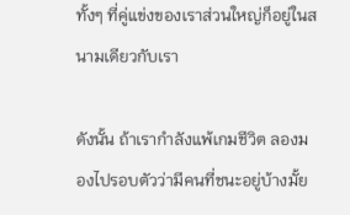ทั้งๆ ที่คู่แข่งของเราส่วนใหญ่ก็อยู่ในสนามเดียวกับเรา

ดังนั้น ถ้าเรากำลังแพ้เกมชีวิต ลองมองไปรอบตัวว่ามีคนที่ชนะอยู่บ้างมั้ย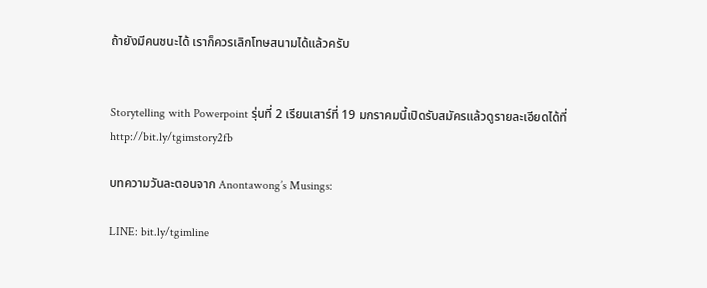ถ้ายังมีคนชนะได้ เราก็ควรเลิกโทษสนามได้แล้วครับ


Storytelling with Powerpoint รุ่นที่ 2 เรียนเสาร์ที่ 19 มกราคมนี้เปิดรับสมัครแล้วดูรายละเอียดได้ที่  http://bit.ly/tgimstory2fb

บทความวันละตอนจาก Anontawong’s Musings:

LINE: bit.ly/tgimline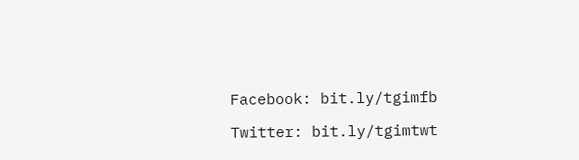Facebook: bit.ly/tgimfb

Twitter: bit.ly/tgimtwt